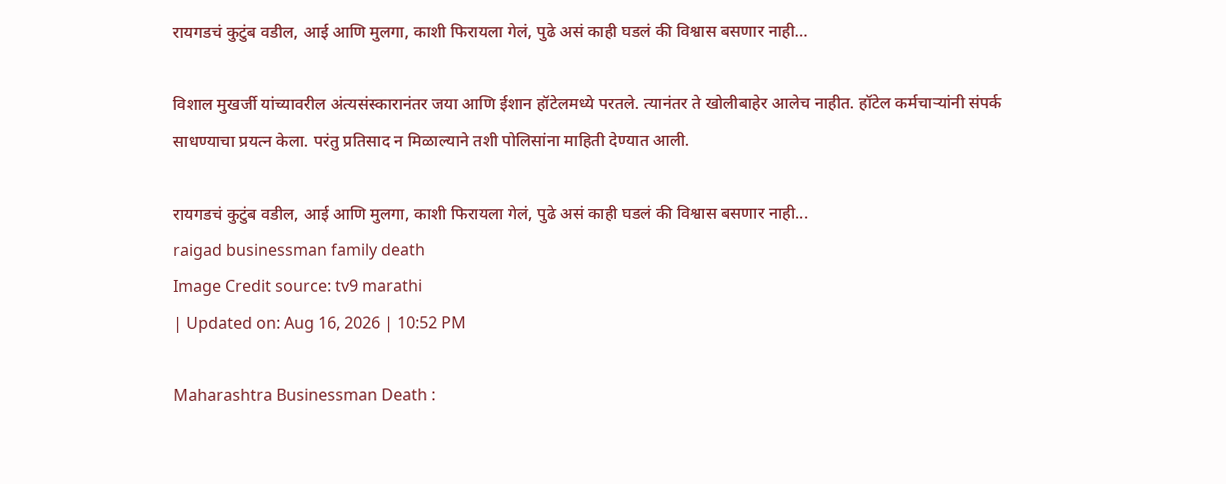रायगडचं कुटुंब वडील, आई आणि मुलगा, काशी फिरायला गेलं, पुढे असं काही घडलं की विश्वास बसणार नाही…

विशाल मुखर्जी यांच्यावरील अंत्यसंस्कारानंतर जया आणि ईशान हॉटेलमध्ये परतले. त्यानंतर ते खोलीबाहेर आलेच नाहीत. हॉटेल कर्मचाऱ्यांनी संपर्क साधण्याचा प्रयत्न केला. परंतु प्रतिसाद न मिळाल्याने तशी पोलिसांना माहिती देण्यात आली.

रायगडचं कुटुंब वडील, आई आणि मुलगा, काशी फिरायला गेलं, पुढे असं काही घडलं की विश्वास बसणार नाही...
raigad businessman family death
Image Credit source: tv9 marathi
| Updated on: Aug 16, 2026 | 10:52 PM

Maharashtra Businessman Death :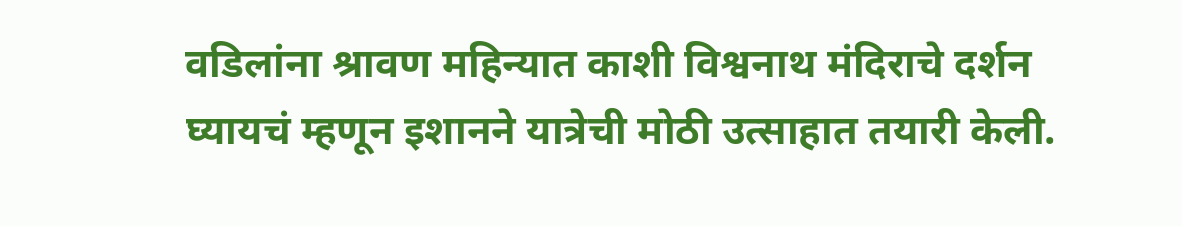वडिलांना श्रावण महिन्यात काशी विश्वनाथ मंदिराचे दर्शन घ्यायचं म्हणून इशानने यात्रेची मोठी उत्साहात तयारी केली.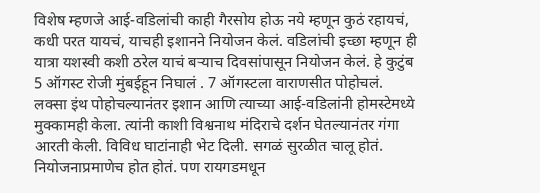विशेष म्हणजे आई-वडिलांची काही गैरसोय होऊ नये म्हणून कुठं रहायचं, कधी परत यायचं, याचही इशानने नियोजन केलं. वडिलांची इच्छा म्हणून ही यात्रा यशस्वी कशी ठरेल याचं बऱ्याच दिवसांपासून नियोजन केलं. हे कुटुंब 5 ऑगस्ट रोजी मुंबईहून निघालं . 7 ऑगस्टला वाराणसीत पोहोचलं. लक्सा इंथ पोहोचल्यानंतर इशान आणि त्याच्या आई-वडिलांनी होमस्टेमध्ये मुक्कामही केला. त्यांनी काशी विश्वनाथ मंदिराचे दर्शन घेतल्यानंतर गंगा आरती केली. विविध घाटांनाही भेट दिली. सगळं सुरळीत चालू होतं. नियोजनाप्रमाणेच होत होतं. पण रायगडमधून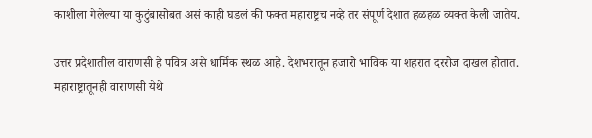काशीला गेलेल्या या कुटुंबासोबत असं काही घडलं की फक्त महाराष्ट्रच नव्हे तर संपूर्ण देशात हळहळ व्यक्त केली जातेय.

उत्तर प्रदेशातील वाराणसी हे पवित्र असे धार्मिक स्थळ आहे. देशभरातून हजारो भाविक या शहरात दररोज दाखल होतात. महाराष्ट्रातूनही वाराणसी येथे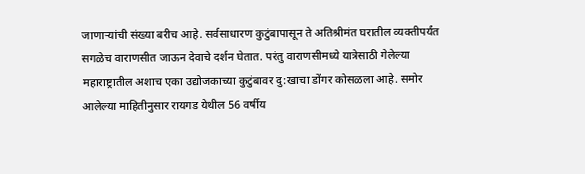जाणाऱ्यांची संख्या बरीच आहे. सर्वसाधारण कुटुंबापासून ते अतिश्रीमंत घरातील व्यक्तीपर्यंत सगळेच वाराणसीत जाऊन देवाचे दर्शन घेतात. परंतु वाराणसीमध्ये यात्रेसाठी गेलेल्या महाराष्ट्रातील अशाच एका उद्योजकाच्या कुटुंबावर दु:खाचा डोंगर कोसळला आहे. समोर आलेल्या माहितीनुसार रायगड येथील 56 वर्षीय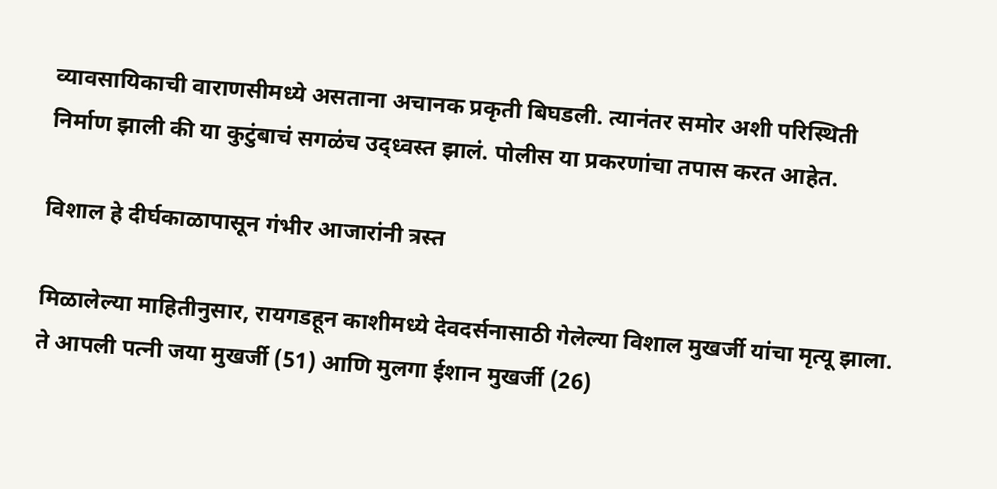व्यावसायिकाची वाराणसीमध्ये असताना अचानक प्रकृती बिघडली. त्यानंतर समोर अशी परिस्थिती निर्माण झाली की या कुटुंबाचं सगळंच उद्ध्वस्त झालं. पोलीस या प्रकरणांचा तपास करत आहेत.

विशाल हे दीर्घकाळापासून गंभीर आजारांनी त्रस्त

मिळालेल्या माहितीनुसार, रायगडहून काशीमध्ये देवदर्सनासाठी गेलेल्या विशाल मुखर्जी यांचा मृत्यू झाला. ते आपली पत्नी जया मुखर्जी (51) आणि मुलगा ईशान मुखर्जी (26)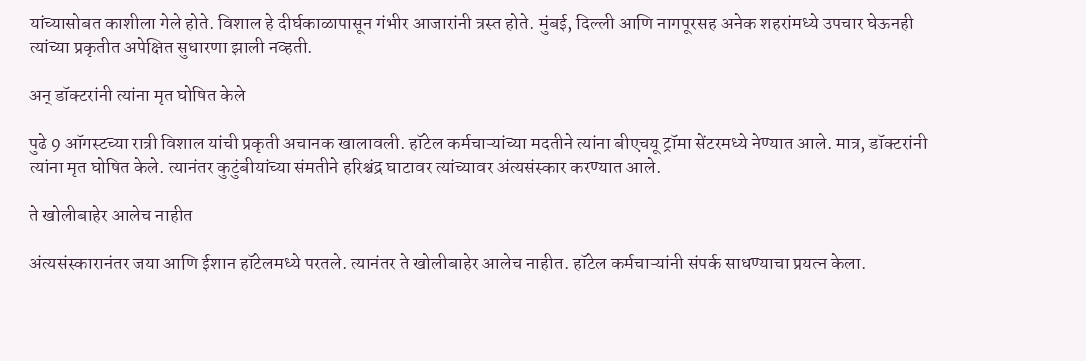यांच्यासोबत काशीला गेले होते. विशाल हे दीर्घकाळापासून गंभीर आजारांनी त्रस्त होते. मुंबई, दिल्ली आणि नागपूरसह अनेक शहरांमध्ये उपचार घेऊनही त्यांच्या प्रकृतीत अपेक्षित सुधारणा झाली नव्हती.

अन् डॉक्टरांनी त्यांना मृत घोषित केले

पुढे 9 ऑगस्टच्या रात्री विशाल यांची प्रकृती अचानक खालावली. हॉटेल कर्मचाऱ्यांच्या मदतीने त्यांना बीएचयू ट्रॉमा सेंटरमध्ये नेण्यात आले. मात्र, डॉक्टरांनी त्यांना मृत घोषित केले. त्यानंतर कुटुंबीयांच्या संमतीने हरिश्चंद्र घाटावर त्यांच्यावर अंत्यसंस्कार करण्यात आले.

ते खोलीबाहेर आलेच नाहीत

अंत्यसंस्कारानंतर जया आणि ईशान हॉटेलमध्ये परतले. त्यानंतर ते खोलीबाहेर आलेच नाहीत. हॉटेल कर्मचाऱ्यांनी संपर्क साधण्याचा प्रयत्न केला.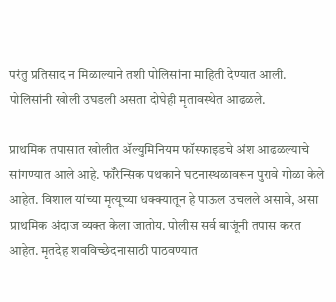परंतु प्रतिसाद न मिळाल्याने तशी पोलिसांना माहिती देण्यात आली. पोलिसांनी खोली उघडली असता दोघेही मृतावस्थेत आढळले.

प्राथमिक तपासात खोलीत ॲल्युमिनियम फॉस्फाइडचे अंश आढळल्याचे सांगण्यात आले आहे. फॉरेन्सिक पथकाने घटनास्थळावरून पुरावे गोळा केले आहेत. विशाल यांच्या मृत्यूच्या धक्क्यातून हे पाऊल उचलले असावे, असा प्राथमिक अंदाज व्यक्त केला जातोय. पोलीस सर्व बाजूंनी तपास करत आहेत. मृतदेह शवविच्छेदनासाठी पाठवण्यात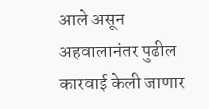आले असून अहवालानंतर पुढील कारवाई केली जाणार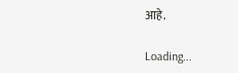आहे.

Loading...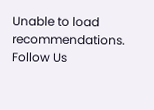Unable to load recommendations.
Follow Us